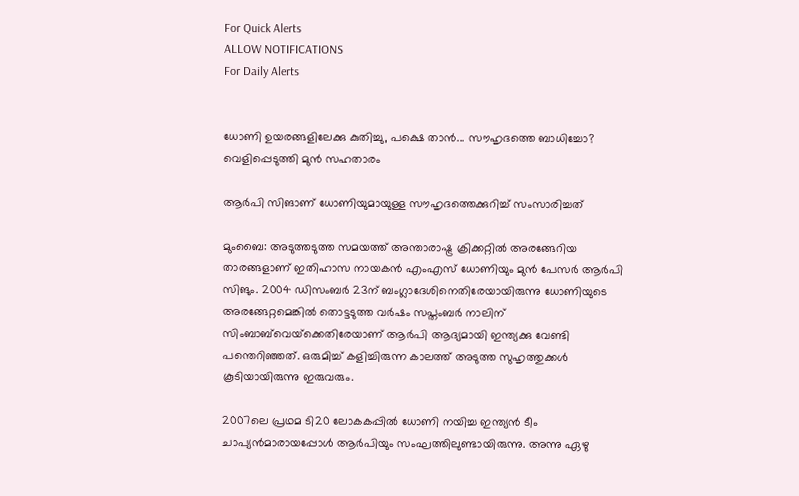For Quick Alerts
ALLOW NOTIFICATIONS
For Daily Alerts


ധോണി ഉയരങ്ങളിലേക്കു കുതിച്ചു, പക്ഷെ താന്‍... സൗഹൃദത്തെ ബാധിച്ചോ? വെളിപ്പെടുത്തി മുന്‍ സഹതാരം

ആര്‍പി സിങാണ് ധോണിയുമായുള്ള സൗഹൃദത്തെക്കുറിച്ച് സംസാരിച്ചത്

മുംബൈ: അടുത്തടുത്ത സമയത്ത് അന്താരാഷ്ട്ര ക്രിക്കറ്റില്‍ അരങ്ങേറിയ താരങ്ങളാണ് ഇതിഹാസ നായകന്‍ എംഎസ് ധോണിയും മുന്‍ പേസര്‍ ആര്‍പി സിങും. 2004 ഡിസംബര്‍ 23ന് ബംഗ്ലാദേശിനെതിരേയായിരുന്നു ധോണിയുടെ അരങ്ങേറ്റമെങ്കില്‍ തൊട്ടടുത്ത വര്‍ഷം സപ്തംബര്‍ നാലിന് സിംബാബ്‌വെയ്‌ക്കെതിരേയാണ് ആര്‍പി ആദ്യമായി ഇന്ത്യക്കു വേണ്ടി പന്തെറിഞ്ഞത്. ഒരുമിച്ച് കളിച്ചിരുന്ന കാലത്ത് അടുത്ത സുഹൃത്തുക്കള്‍ കൂടിയായിരുന്നു ഇരുവരും.

2007ലെ പ്രഥമ ടി20 ലോകകപ്പില്‍ ധോണി നയിച്ച ഇന്ത്യന്‍ ടീം ചാപ്യന്‍മാരായപ്പോള്‍ ആര്‍പിയും സംഘത്തിലുണ്ടായിരുന്നു. അന്നു ഏഴു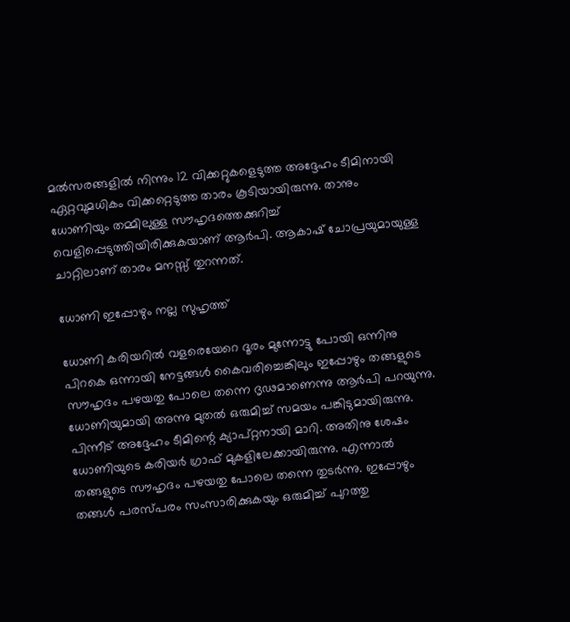മല്‍സരങ്ങളില്‍ നിന്നും 12 വിക്കറ്റുകളെടുത്ത അദ്ദേഹം ടീമിനായി ഏറ്റവുമധികം വിക്കറ്റെടുത്ത താരം കൂടിയായിരുന്നു. താനും ധോണിയും തമ്മിലുള്ള സൗഹൃദത്തെക്കുറിച്ച് വെളിപ്പെടുത്തിയിരിക്കുകയാണ് ആര്‍പി. ആകാഷ് ചോപ്രയുമായുള്ള ചാറ്റിലാണ് താരം മനസ്സ് തുറന്നത്.

ധോണി ഇപ്പോഴും നല്ല സുഹൃത്ത്

ധോണി കരിയറില്‍ വളരെയേറെ ദൂരം മുന്നോട്ടു പോയി ഒന്നിനു പിറകെ ഒന്നായി നേട്ടങ്ങള്‍ കൈവരിച്ചെങ്കിലും ഇപ്പോഴും തങ്ങളുടെ സൗഹൃദം പഴയതു പോലെ തന്നെ ദൃഢമാണെന്നു ആര്‍പി പറയുന്നു.
ധോണിയുമായി അന്നു മുതല്‍ ഒരുമിച്ച് സമയം പങ്കിടുമായിരുന്നു. പിന്നീട് അദ്ദേഹം ടീമിന്റെ ക്യാപ്റ്റനായി മാറി. അതിനു ശേഷം ധോണിയുടെ കരിയര്‍ ഗ്രാഫ് മുകളിലേക്കായിരുന്നു. എന്നാല്‍ തങ്ങളുടെ സൗഹൃദം പഴയതു പോലെ തന്നെ തുടര്‍ന്നു. ഇപ്പോഴും തങ്ങള്‍ പരസ്പരം സംസാരിക്കുകയും ഒരുമിച്ച് പുറത്തു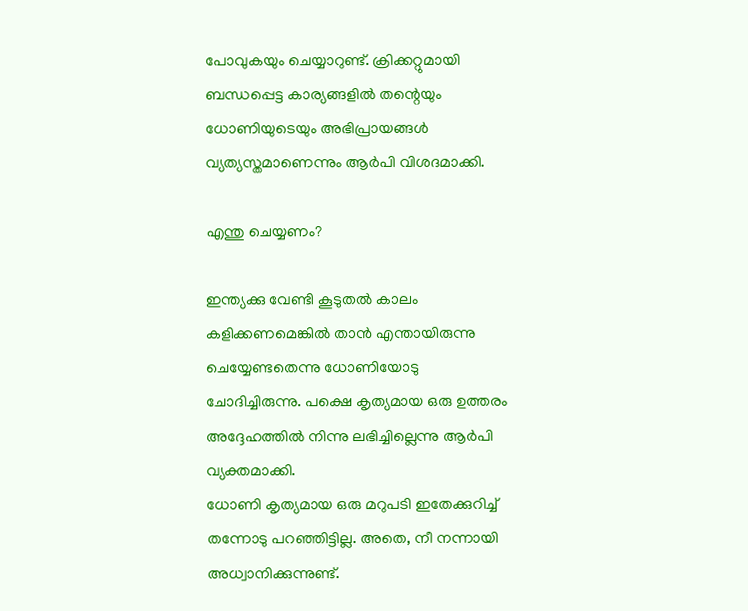പോവുകയും ചെയ്യാറുണ്ട്. ക്രിക്കറ്റുമായി ബന്ധപ്പെട്ട കാര്യങ്ങളില്‍ തന്റെയും ധോണിയുടെയും അഭിപ്രായങ്ങള്‍ വ്യത്യസ്തമാണെന്നും ആര്‍പി വിശദമാക്കി.

എന്തു ചെയ്യണം?

ഇന്ത്യക്കു വേണ്ടി കൂടുതല്‍ കാലം കളിക്കണമെങ്കില്‍ താന്‍ എന്തായിരുന്നു ചെയ്യേണ്ടതെന്നു ധോണിയോടു ചോദിച്ചിരുന്നു. പക്ഷെ കൃത്യമായ ഒരു ഉത്തരം അദ്ദേഹത്തില്‍ നിന്നു ലഭിച്ചില്ലെന്നു ആര്‍പി വ്യക്തമാക്കി.
ധോണി കൃത്യമായ ഒരു മറുപടി ഇതേക്കുറിച്ച് തന്നോടു പറഞ്ഞിട്ടില്ല. അതെ, നീ നന്നായി അധ്വാനിക്കുന്നുണ്ട്.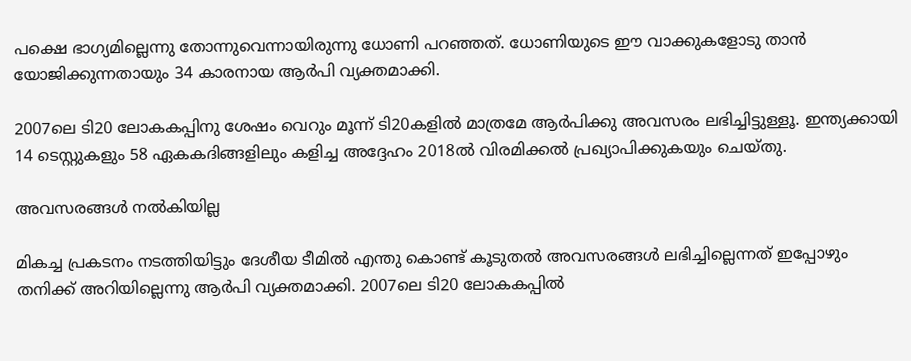പക്ഷെ ഭാഗ്യമില്ലെന്നു തോന്നുവെന്നായിരുന്നു ധോണി പറഞ്ഞത്. ധോണിയുടെ ഈ വാക്കുകളോടു താന്‍ യോജിക്കുന്നതായും 34 കാരനായ ആര്‍പി വ്യക്തമാക്കി.

2007ലെ ടി20 ലോകകപ്പിനു ശേഷം വെറും മൂന്ന് ടി20കളില്‍ മാത്രമേ ആര്‍പിക്കു അവസരം ലഭിച്ചിട്ടുള്ളൂ. ഇന്ത്യക്കായി 14 ടെസ്റ്റുകളും 58 ഏകകദിങ്ങളിലും കളിച്ച അദ്ദേഹം 2018ല്‍ വിരമിക്കല്‍ പ്രഖ്യാപിക്കുകയും ചെയ്തു.

അവസരങ്ങള്‍ നല്‍കിയില്ല

മികച്ച പ്രകടനം നടത്തിയിട്ടും ദേശീയ ടീമില്‍ എന്തു കൊണ്ട് കൂടുതല്‍ അവസരങ്ങള്‍ ലഭിച്ചില്ലെന്നത് ഇപ്പോഴും തനിക്ക് അറിയില്ലെന്നു ആര്‍പി വ്യക്തമാക്കി. 2007ലെ ടി20 ലോകകപ്പില്‍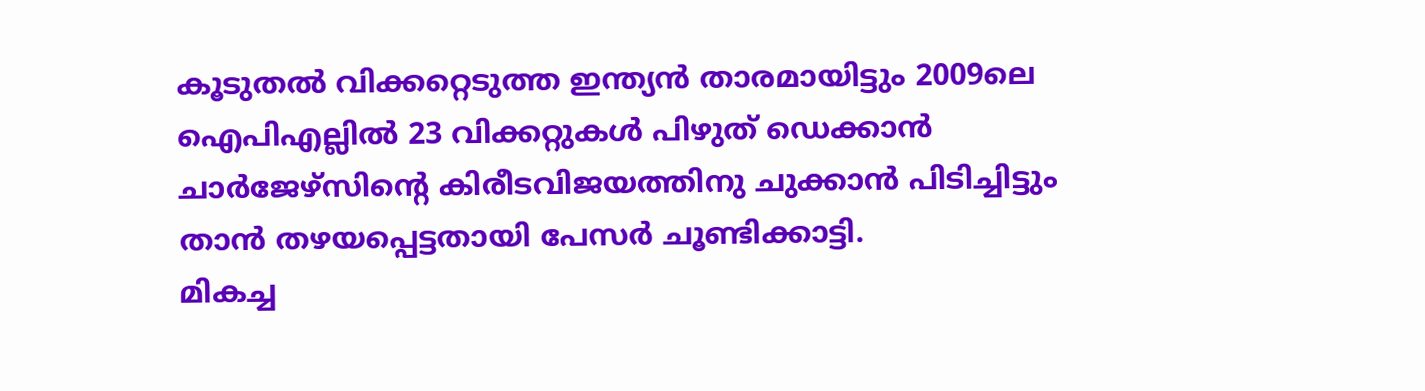കൂടുതല്‍ വിക്കറ്റെടുത്ത ഇന്ത്യന്‍ താരമായിട്ടും 2009ലെ ഐപിഎല്ലില്‍ 23 വിക്കറ്റുകള്‍ പിഴുത് ഡെക്കാന്‍ ചാര്‍ജേഴ്‌സിന്റെ കിരീടവിജയത്തിനു ചുക്കാന്‍ പിടിച്ചിട്ടും താന്‍ തഴയപ്പെട്ടതായി പേസര്‍ ചൂണ്ടിക്കാട്ടി.
മികച്ച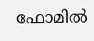ഫോമില്‍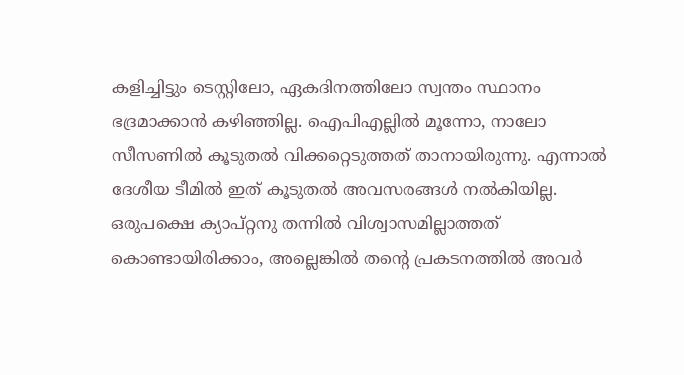കളിച്ചിട്ടും ടെസ്റ്റിലോ, ഏകദിനത്തിലോ സ്വന്തം സ്ഥാനം ഭദ്രമാക്കാന്‍ കഴിഞ്ഞില്ല. ഐപിഎല്ലില്‍ മൂന്നോ, നാലോ സീസണില്‍ കൂടുതല്‍ വിക്കറ്റെടുത്തത് താനായിരുന്നു. എന്നാല്‍ ദേശീയ ടീമില്‍ ഇത് കൂടുതല്‍ അവസരങ്ങള്‍ നല്‍കിയില്ല. ഒരുപക്ഷെ ക്യാപ്റ്റനു തന്നില്‍ വിശ്വാസമില്ലാത്തത് കൊണ്ടായിരിക്കാം, അല്ലെങ്കില്‍ തന്റെ പ്രകടനത്തില്‍ അവര്‍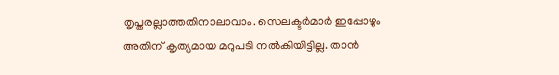തൃപ്തരല്ലാത്തതിനാലാവാം. സെലക്ടര്‍മാര്‍ ഇപ്പോഴും അതിന് കൃത്യമായ മറുപടി നല്‍കിയിട്ടില്ല. താന്‍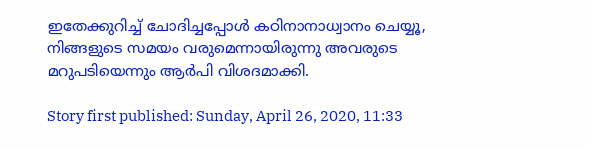ഇതേക്കുറിച്ച് ചോദിച്ചപ്പോള്‍ കഠിനാനാധ്വാനം ചെയ്യൂ, നിങ്ങളുടെ സമയം വരുമെന്നായിരുന്നു അവരുടെ മറുപടിയെന്നും ആര്‍പി വിശദമാക്കി.

Story first published: Sunday, April 26, 2020, 11:33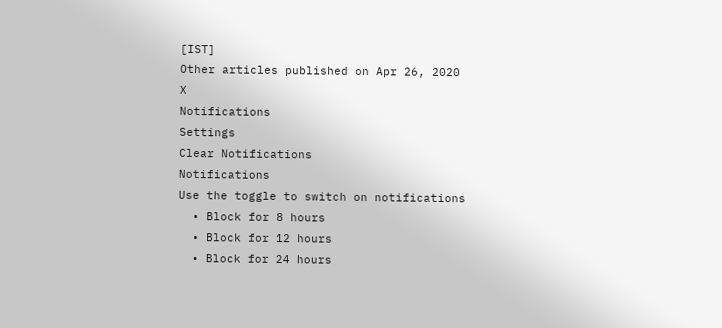[IST]
Other articles published on Apr 26, 2020
X
Notifications
Settings
Clear Notifications
Notifications
Use the toggle to switch on notifications
  • Block for 8 hours
  • Block for 12 hours
  • Block for 24 hours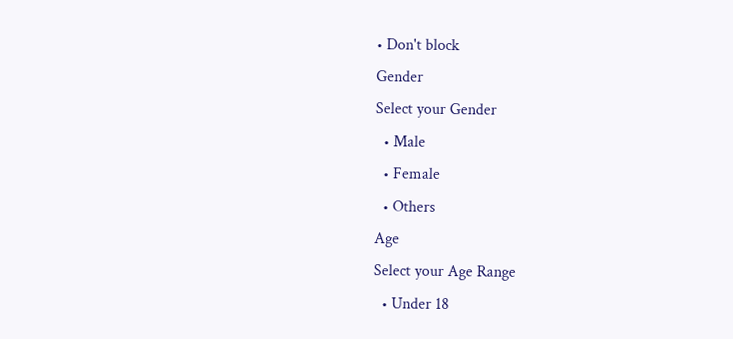• Don't block
Gender
Select your Gender
  • Male
  • Female
  • Others
Age
Select your Age Range
  • Under 18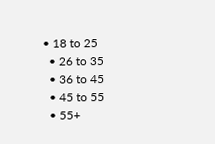• 18 to 25
  • 26 to 35
  • 36 to 45
  • 45 to 55
  • 55+